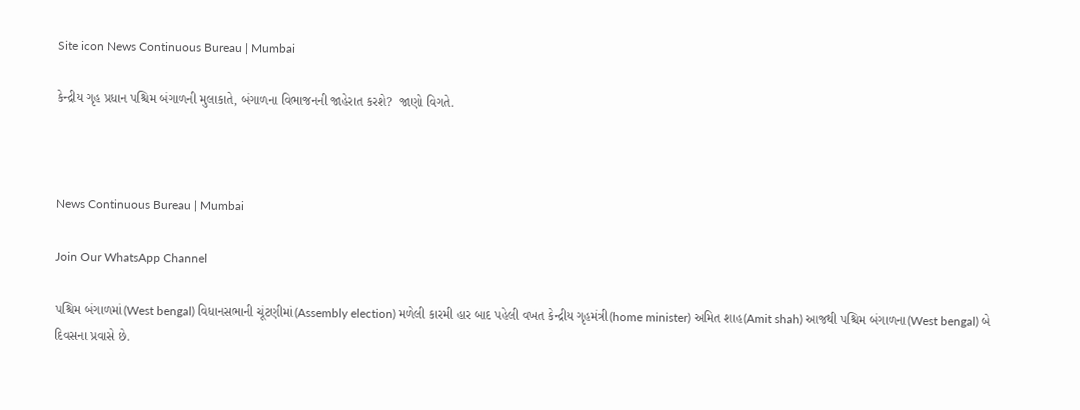Site icon News Continuous Bureau | Mumbai

કેન્દ્રીય ગૃહ પ્રધાન પશ્ચિમ બંગાળની મુલાકાતે, બંગાળના વિભાજનની જાહેરાત કરશે?  જાણો વિગતે.



News Continuous Bureau | Mumbai

Join Our WhatsApp Channel

પશ્ચિમ બંગાળમાં(West bengal) વિધાનસભાની ચૂંટણીમાં(Assembly election) મળેલી કારમી હાર બાદ પહેલી વખત કેન્દ્રીય ગૃહમંત્રી(home minister) અમિત શાહ(Amit shah) આજથી પશ્ચિમ બંગાળના(West bengal) બે દિવસના પ્રવાસે છે.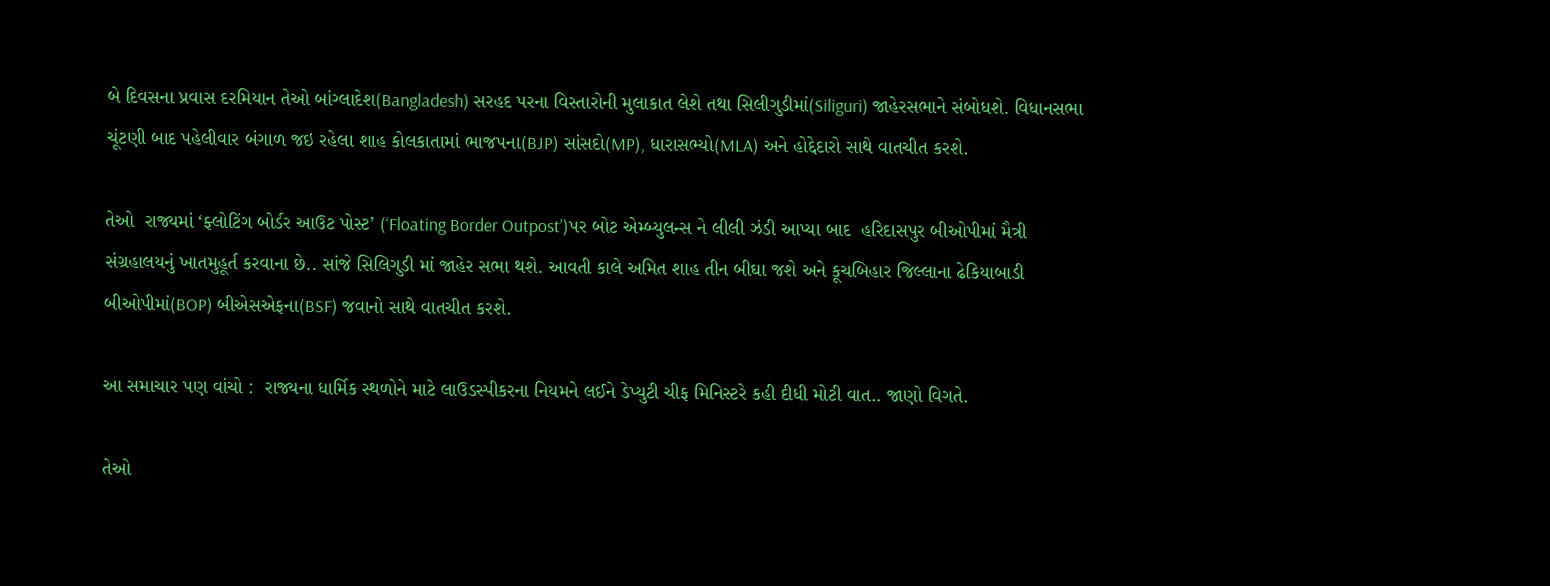બે દિવસના પ્રવાસ દરમિયાન તેઓ બાંગ્લાદેશ(Bangladesh) સરહદ પરના વિસ્તારોની મુલાકાત લેશે તથા સિલીગુડીમાં(Siliguri) જાહેરસભાને સંબોધશે. વિધાનસભા ચૂંટણી બાદ પહેલીવાર બંગાળ જઇ રહેલા શાહ કોલકાતામાં ભાજપના(BJP) સાંસદો(MP), ધારાસભ્યો(MLA) અને હોદ્દેદારો સાથે વાતચીત કરશે.

તેઓ  રાજ્યમાં ‘ફ્લોટિંગ બોર્ડર આઉટ પોસ્ટ’ (‘Floating Border Outpost’)પર બોટ એમ્બ્યુલન્સ ને લીલી ઝંડી આપ્યા બાદ  હરિદાસપુર બીઓપીમાં મૈત્રી સંગ્રહાલયનું ખાતમુહૂર્ત કરવાના છે.. સાંજે સિલિગુડી માં જાહેર સભા થશે. આવતી કાલે અમિત શાહ તીન બીઘા જશે અને કૂચબિહાર જિલ્લાના ઢેકિયાબાડી બીઓપીમાં(BOP) બીએસએફના(BSF) જવાનો સાથે વાતચીત કરશે.

આ સમાચાર પણ વાંચો :  રાજ્યના ધાર્મિક સ્થળોને માટે લાઉડસ્પીકરના નિયમને લઈને ડેપ્યુટી ચીફ મિનિસ્ટરે કહી દીધી મોટી વાત.. જાણો વિગતે.

તેઓ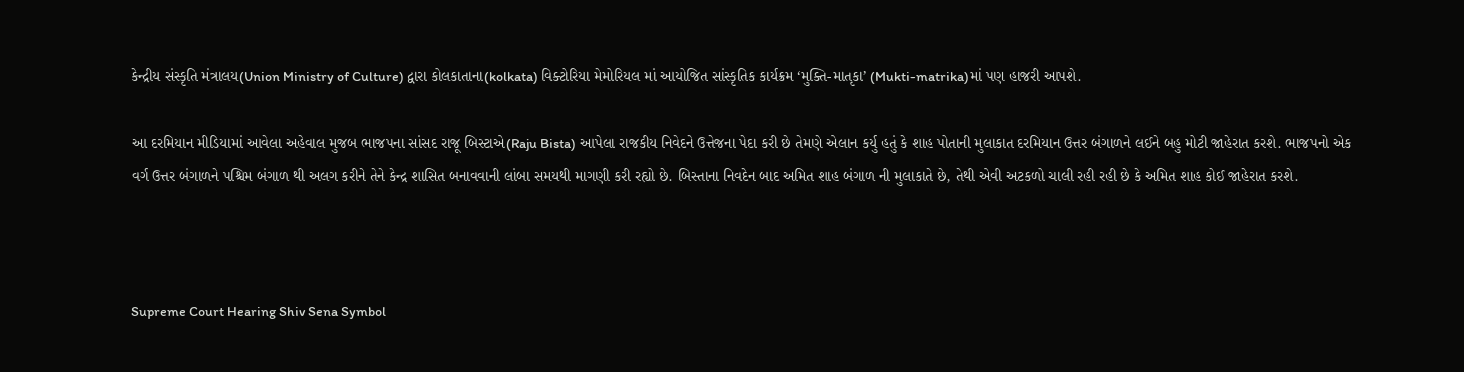કેન્દ્રીય સંસ્કૃતિ મંત્રાલય(Union Ministry of Culture) દ્વારા કોલકાતાના(kolkata) વિક્ટોરિયા મેમોરિયલ માં આયોજિત સાંસ્કૃતિક કાર્યક્રમ ‘મુક્તિ-માતૃકા’ (Mukti-matrika)માં પણ હાજરી આપશે.

આ દરમિયાન મીડિયામાં આવેલા અહેવાલ મુજબ ભાજપના સાંસદ રાજૂ બિસ્ટાએ(Raju Bista) આપેલા રાજકીય નિવેદને ઉત્તેજના પેદા કરી છે તેમણે એલાન કર્યુ હતું કે શાહ પોતાની મુલાકાત દરમિયાન ઉત્તર બંગાળને લઈને બહુ મોટી જાહેરાત કરશે. ભાજપનો એક વર્ગ ઉત્તર બંગાળને પશ્ચિમ બંગાળ થી અલગ કરીને તેને કેન્દ્ર શાસિત બનાવવાની લાંબા સમયથી માગણી કરી રહ્યો છે. બિસ્તાના નિવદેન બાદ અમિત શાહ બંગાળ ની મુલાકાતે છે, તેથી એવી અટકળો ચાલી રહી રહી છે કે અમિત શાહ કોઈ જાહેરાત કરશે.



Supreme Court Hearing Shiv Sena Symbol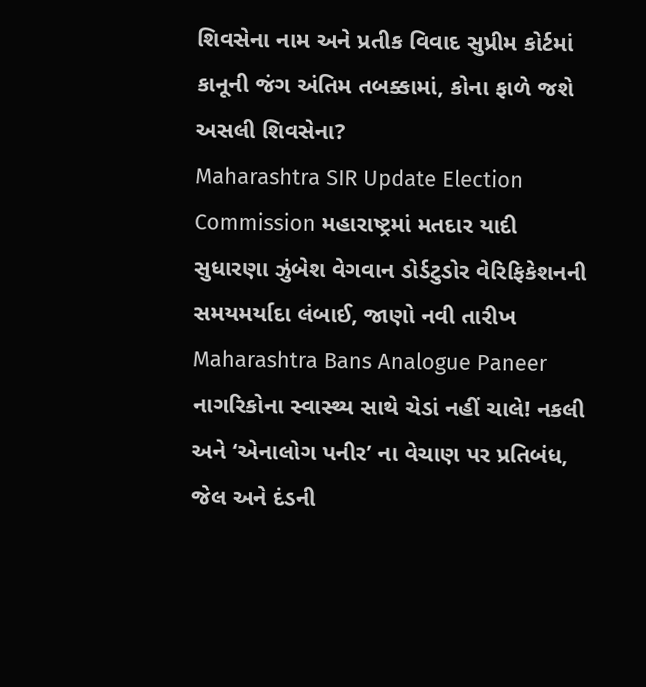શિવસેના નામ અને પ્રતીક વિવાદ સુપ્રીમ કોર્ટમાં કાનૂની જંગ અંતિમ તબક્કામાં, કોના ફાળે જશે અસલી શિવસેના?
Maharashtra SIR Update Election Commission મહારાષ્ટ્રમાં મતદાર યાદી સુધારણા ઝુંબેશ વેગવાન ડોર્ડટુડોર વેરિફિકેશનની સમયમર્યાદા લંબાઈ, જાણો નવી તારીખ
Maharashtra Bans Analogue Paneer નાગરિકોના સ્વાસ્થ્ય સાથે ચેડાં નહીં ચાલે! નકલી અને ‘એનાલોગ પનીર’ ના વેચાણ પર પ્રતિબંધ, જેલ અને દંડની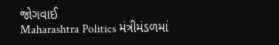જોગવાઈ
Maharashtra Politics મંત્રીમંડળમાં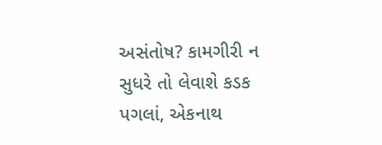અસંતોષ? કામગીરી ન સુધરે તો લેવાશે કડક પગલાં, એકનાથ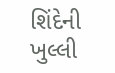શિંદેની ખુલ્લી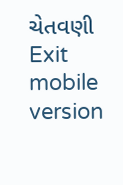ચેતવણી
Exit mobile version